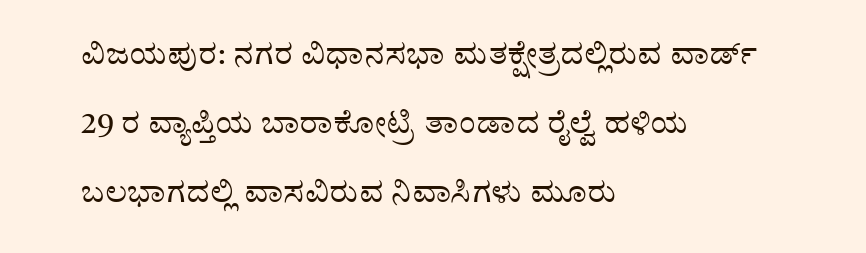ವಿಜಯಪುರ: ನಗರ ವಿಧಾನಸಭಾ ಮತಕ್ಷೇತ್ರದಲ್ಲಿರುವ ವಾರ್ಡ್ 29 ರ ವ್ಯಾಪ್ತಿಯ ಬಾರಾಕೋಟ್ರಿ ತಾಂಡಾದ ರೈಲ್ವೆ ಹಳಿಯ ಬಲಭಾಗದಲ್ಲಿ ವಾಸವಿರುವ ನಿವಾಸಿಗಳು ಮೂರು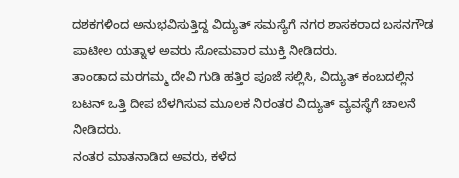ದಶಕಗಳಿಂದ ಅನುಭವಿಸುತ್ತಿದ್ದ ವಿದ್ಯುತ್ ಸಮಸ್ಯೆಗೆ ನಗರ ಶಾಸಕರಾದ ಬಸನಗೌಡ ಪಾಟೀಲ ಯತ್ನಾಳ ಅವರು ಸೋಮವಾರ ಮುಕ್ತಿ ನೀಡಿದರು.
ತಾಂಡಾದ ಮರಗಮ್ಮ ದೇವಿ ಗುಡಿ ಹತ್ತಿರ ಪೂಜೆ ಸಲ್ಲಿಸಿ, ವಿದ್ಯುತ್ ಕಂಬದಲ್ಲಿನ ಬಟನ್ ಒತ್ತಿ ದೀಪ ಬೆಳಗಿಸುವ ಮೂಲಕ ನಿರಂತರ ವಿದ್ಯುತ್ ವ್ಯವಸ್ಥೆಗೆ ಚಾಲನೆ ನೀಡಿದರು.
ನಂತರ ಮಾತನಾಡಿದ ಅವರು, ಕಳೆದ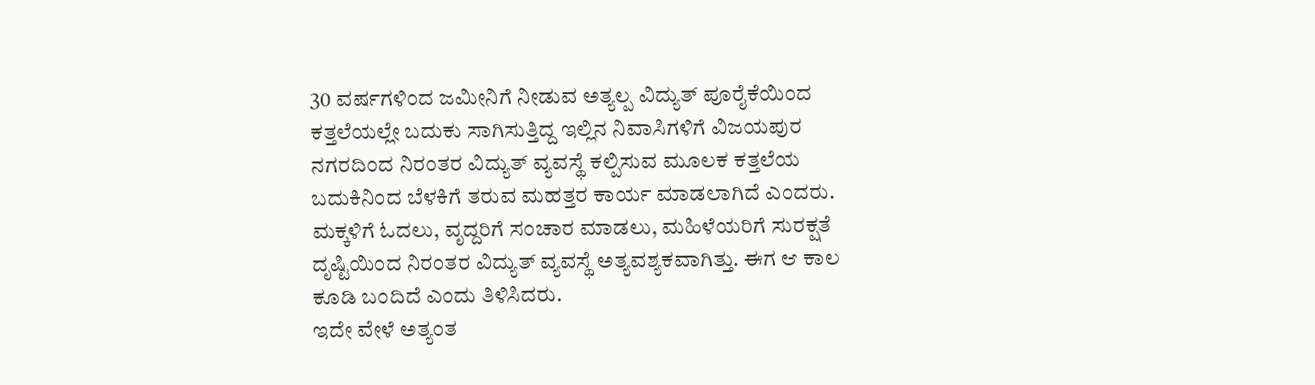30 ವರ್ಷಗಳಿಂದ ಜಮೀನಿಗೆ ನೀಡುವ ಅತ್ಯಲ್ಪ ವಿದ್ಯುತ್ ಪೂರೈಕೆಯಿಂದ ಕತ್ತಲೆಯಲ್ಲೇ ಬದುಕು ಸಾಗಿಸುತ್ತಿದ್ದ ಇಲ್ಲಿನ ನಿವಾಸಿಗಳಿಗೆ ವಿಜಯಪುರ ನಗರದಿಂದ ನಿರಂತರ ವಿದ್ಯುತ್ ವ್ಯವಸ್ಥೆ ಕಲ್ಪಿಸುವ ಮೂಲಕ ಕತ್ತಲೆಯ ಬದುಕಿನಿಂದ ಬೆಳಕಿಗೆ ತರುವ ಮಹತ್ತರ ಕಾರ್ಯ ಮಾಡಲಾಗಿದೆ ಎಂದರು.
ಮಕ್ಕಳಿಗೆ ಓದಲು, ವೃದ್ದರಿಗೆ ಸಂಚಾರ ಮಾಡಲು, ಮಹಿಳೆಯರಿಗೆ ಸುರಕ್ಷತೆ ದೃಷ್ಟಿಯಿಂದ ನಿರಂತರ ವಿದ್ಯುತ್ ವ್ಯವಸ್ಥೆ ಅತ್ಯವಶ್ಯಕವಾಗಿತ್ತು. ಈಗ ಆ ಕಾಲ ಕೂಡಿ ಬಂದಿದೆ ಎಂದು ತಿಳಿಸಿದರು.
ಇದೇ ವೇಳೆ ಅತ್ಯಂತ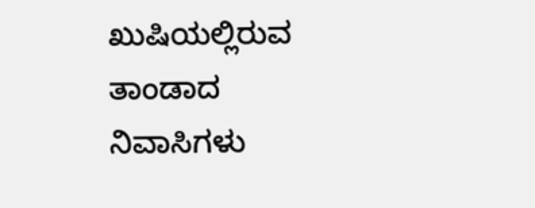ಖುಷಿಯಲ್ಲಿರುವ ತಾಂಡಾದ ನಿವಾಸಿಗಳು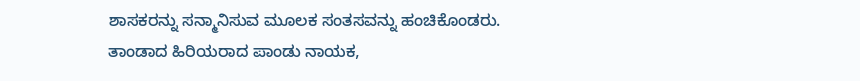ಶಾಸಕರನ್ನು ಸನ್ಮಾನಿಸುವ ಮೂಲಕ ಸಂತಸವನ್ನು ಹಂಚಿಕೊಂಡರು.
ತಾಂಡಾದ ಹಿರಿಯರಾದ ಪಾಂಡು ನಾಯಕ,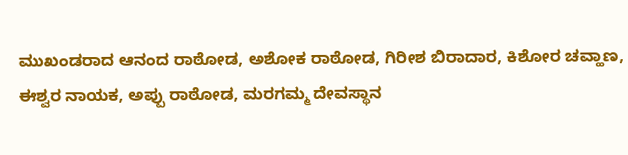ಮುಖಂಡರಾದ ಆನಂದ ರಾಠೋಡ, ಅಶೋಕ ರಾಠೋಡ, ಗಿರೀಶ ಬಿರಾದಾರ, ಕಿಶೋರ ಚವ್ಹಾಣ, ಈಶ್ವರ ನಾಯಕ, ಅಪ್ಪು ರಾಠೋಡ, ಮರಗಮ್ಮ ದೇವಸ್ಥಾನ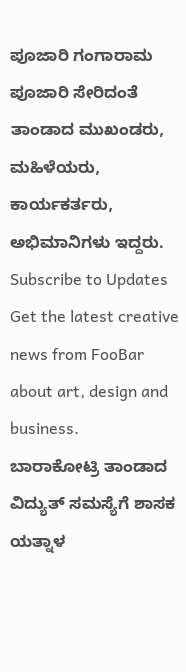ಪೂಜಾರಿ ಗಂಗಾರಾಮ ಪೂಜಾರಿ ಸೇರಿದಂತೆ ತಾಂಡಾದ ಮುಖಂಡರು, ಮಹಿಳೆಯರು, ಕಾರ್ಯಕರ್ತರು, ಅಭಿಮಾನಿಗಳು ಇದ್ದರು.
Subscribe to Updates
Get the latest creative news from FooBar about art, design and business.
ಬಾರಾಕೋಟ್ರಿ ತಾಂಡಾದ ವಿದ್ಯುತ್ ಸಮಸ್ಯೆಗೆ ಶಾಸಕ ಯತ್ನಾಳ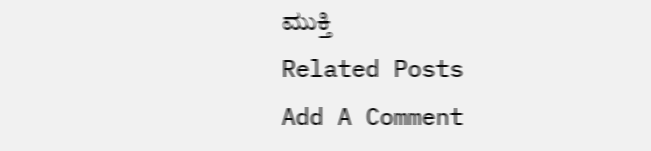ಮುಕ್ತಿ
Related Posts
Add A Comment